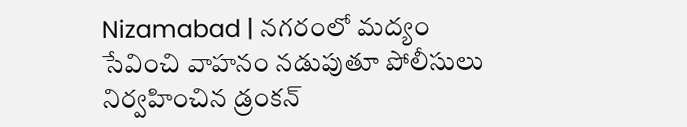Nizamabad | నగరంలో మద్యం సేవించి వాహనం నడుపుతూ పోలీసులు నిర్వహించిన డ్రంకన్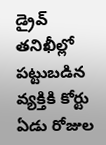డ్రైవ్ తనిఖీల్లో పట్టుబడిన వ్యక్తికి కోర్టు ఏడు రోజుల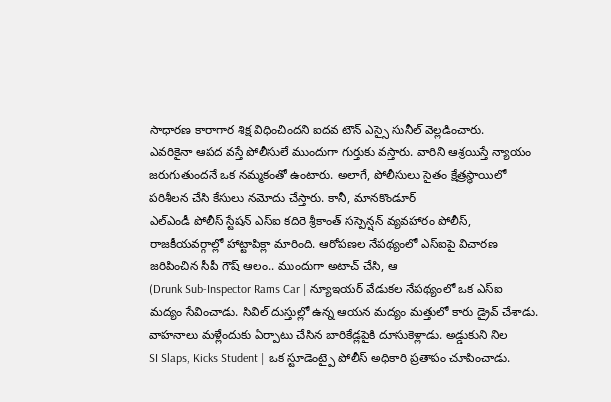సాధారణ కారాగార శిక్ష విధించిందని ఐదవ టౌన్ ఎస్సై సునీల్ వెల్లడించారు.
ఎవరికైనా ఆపద వస్తే పోలీసులే ముందుగా గుర్తుకు వస్తారు. వారిని ఆశ్రయిస్తే న్యాయం జరుగుతుందనే ఒక నమ్మకంతో ఉంటారు. అలాగే, పోలీసులు సైతం క్షేత్రస్థాయిలో పరిశీలన చేసి కేసులు నమోదు చేస్తారు. కానీ, మానకొండూర్
ఎల్ఎండీ పోలీస్ స్టేషన్ ఎస్ఐ కదిరె శ్రీకాంత్ సస్పెన్షన్ వ్యవహారం పోలీస్, రాజకీయవర్గాల్లో హాట్టాపిక్లా మారింది. ఆరోపణల నేపథ్యంలో ఎస్ఐపై విచారణ జరిపించిన సీపీ గౌష్ ఆలం.. ముందుగా అటాచ్ చేసి, ఆ
(Drunk Sub-Inspector Rams Car | న్యూఇయర్ వేడుకల నేపథ్యంలో ఒక ఎస్ఐ మద్యం సేవించాడు. సివిల్ దుస్తుల్లో ఉన్న ఆయన మద్యం మత్తులో కారు డ్రైవ్ చేశాడు. వాహనాలు మళ్లేందుకు ఏర్పాటు చేసిన బారికేడ్లపైకి దూసుకెళ్లాడు. అడ్డుకుని నిల
SI Slaps, Kicks Student | ఒక స్టూడెంట్పై పోలీస్ అధికారి ప్రతాపం చూపించాడు.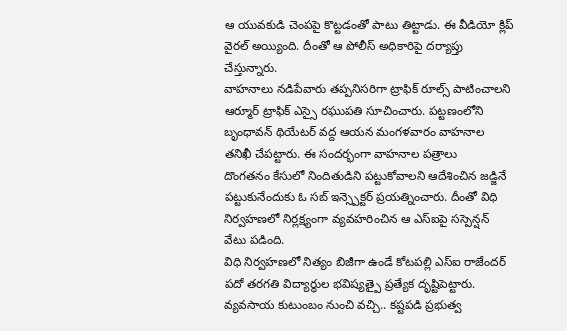ఆ యువకుడి చెంపపై కొట్టడంతో పాటు తిట్టాడు. ఈ వీడియో క్లిప్ వైరల్ అయ్యింది. దీంతో ఆ పోలీస్ అధికారిపై దర్యాప్తు చేస్తున్నారు.
వాహనాలు నడిపేవారు తప్పనిసరిగా ట్రాఫిక్ రూల్స్ పాటించాలని ఆర్మూర్ ట్రాఫిక్ ఎస్సై రఘుపతి సూచించారు. పట్టణంలోని బృంధావన్ థియేటర్ వద్ద ఆయన మంగళవారం వాహనాల తనిఖీ చేపట్టారు. ఈ సందర్భంగా వాహనాల పత్రాలు
దొంగతనం కేసులో నిందితుడిని పట్టుకోవాలని ఆదేశించిన జడ్జినే పట్టుకునేందుకు ఓ సబ్ ఇన్స్పెక్టర్ ప్రయత్నించారు. దీంతో విధి నిర్వహణలో నిర్లక్ష్యంగా వ్యవహరించిన ఆ ఎస్ఐపై సస్పెన్షన్ వేటు పడింది.
విధి నిర్వహణలో నిత్యం బిజీగా ఉండే కోటపల్లి ఎస్ఐ రాజేందర్ పదో తరగతి విద్యార్థుల భవిష్యత్పై ప్రత్యేక దృష్టిపెట్టారు. వ్యవసాయ కుటుంబం నుంచి వచ్చి.. కష్టపడి ప్రభుత్వ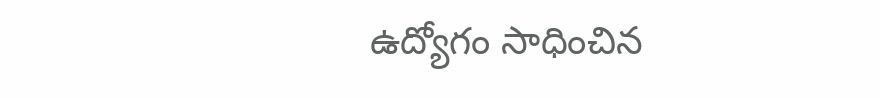ఉద్యోగం సాధించిన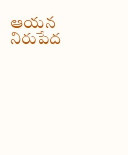ఆయన నిరుపేద